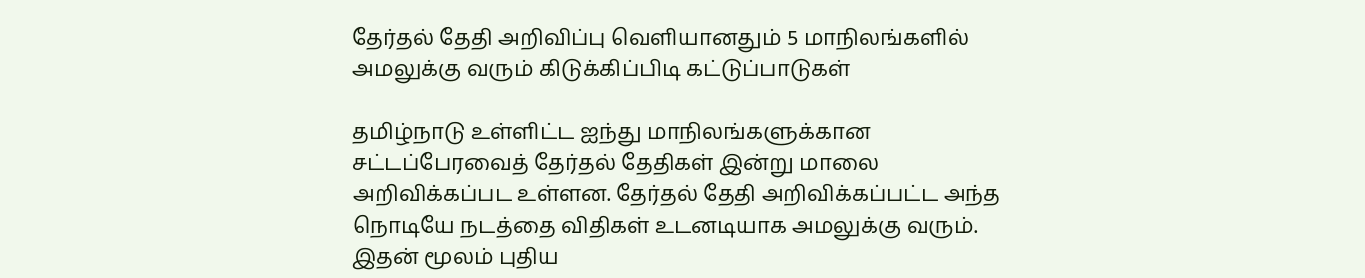தேர்தல் தேதி அறிவிப்பு வெளியானதும் 5 மாநிலங்களில் அமலுக்கு வரும் கிடுக்கிப்பிடி கட்டுப்பாடுகள்

தமிழ்நாடு உள்ளிட்ட ஐந்து மாநிலங்களுக்கான சட்டப்பேரவைத் தேர்தல் தேதிகள் இன்று மாலை அறிவிக்கப்பட உள்ளன. தேர்தல் தேதி அறிவிக்கப்பட்ட அந்த நொடியே நடத்தை விதிகள் உடனடியாக அமலுக்கு வரும். இதன் மூலம் புதிய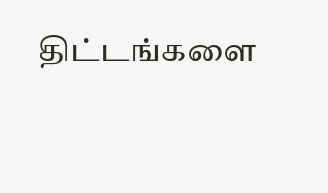திட்டங்களை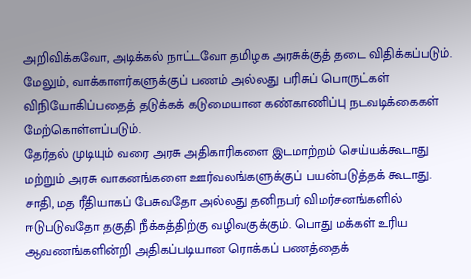அறிவிக்கவோ, அடிக்கல் நாட்டவோ தமிழக அரசுக்குத் தடை விதிக்கப்படும். மேலும், வாக்காளர்களுக்குப் பணம் அல்லது பரிசுப் பொருட்கள் விநியோகிப்பதைத் தடுக்கக் கடுமையான கண்காணிப்பு நடவடிக்கைகள் மேற்கொள்ளப்படும்.
தேர்தல் முடியும் வரை அரசு அதிகாரிகளை இடமாற்றம் செய்யக்கூடாது மற்றும் அரசு வாகனங்களை ஊர்வலங்களுக்குப் பயன்படுத்தக் கூடாது. சாதி, மத ரீதியாகப் பேசுவதோ அல்லது தனிநபர் விமர்சனங்களில் ஈடுபடுவதோ தகுதி நீக்கத்திற்கு வழிவகுக்கும். பொது மக்கள் உரிய ஆவணங்களின்றி அதிகப்படியான ரொக்கப் பணத்தைக்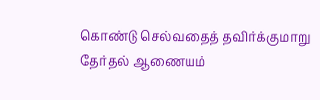கொண்டு செல்வதைத் தவிர்க்குமாறு தேர்தல் ஆணையம்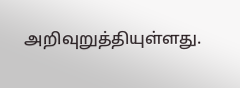அறிவுறுத்தியுள்ளது.